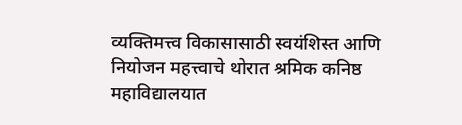व्यक्तिमत्त्व विकासासाठी स्वयंशिस्त आणि नियोजन महत्त्वाचे थोरात श्रमिक कनिष्ठ महाविद्यालयात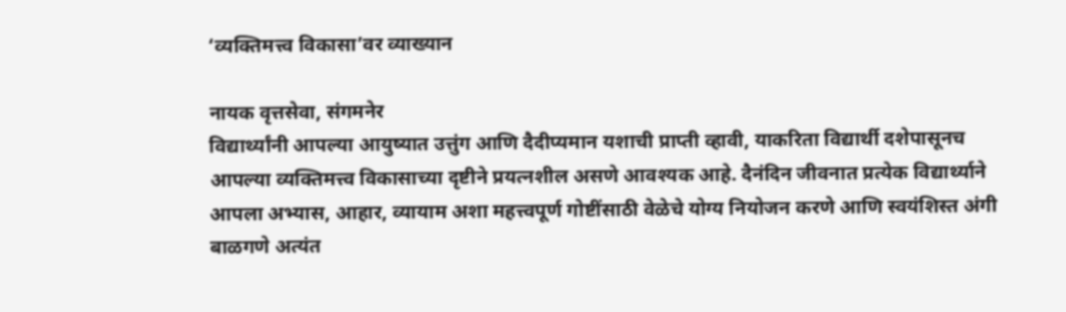‘व्यक्तिमत्त्व विकासा’वर व्याख्यान

नायक वृत्तसेवा, संगमनेर
विद्यार्थ्यांनी आपल्या आयुष्यात उत्तुंग आणि दैदीप्यमान यशाची प्राप्ती व्हावी, याकरिता विद्यार्थी दशेपासूनच आपल्या व्यक्तिमत्त्व विकासाच्या दृष्टीने प्रयत्नशील असणे आवश्यक आहे. दैनंदिन जीवनात प्रत्येक विद्यार्थ्याने आपला अभ्यास, आहार, व्यायाम अशा महत्त्वपूर्ण गोष्टींसाठी वेळेचे योग्य नियोजन करणे आणि स्वयंशिस्त अंगी बाळगणे अत्यंत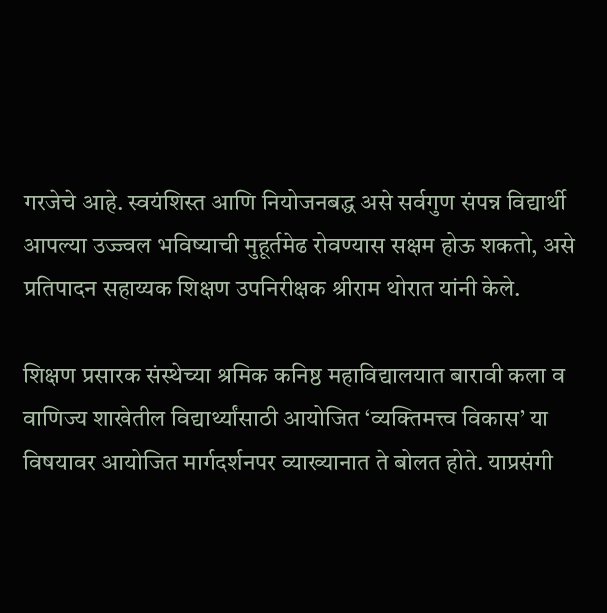गरजेचे आहे. स्वयंशिस्त आणि नियोजनबद्ध असे सर्वगुण संपन्न विद्यार्थी आपल्या उज्ज्वल भविष्याची मुहूर्तमेढ रोवण्यास सक्षम होऊ शकतो, असे प्रतिपादन सहाय्यक शिक्षण उपनिरीक्षक श्रीराम थोरात यांनी केले.

शिक्षण प्रसारक संस्थेच्या श्रमिक कनिष्ठ महाविद्यालयात बारावी कला व वाणिज्य शाखेतील विद्यार्थ्यांसाठी आयोजित ‘व्यक्तिमत्त्व विकास’ या विषयावर आयोजित मार्गदर्शनपर व्याख्यानात ते बोलत होते. याप्रसंगी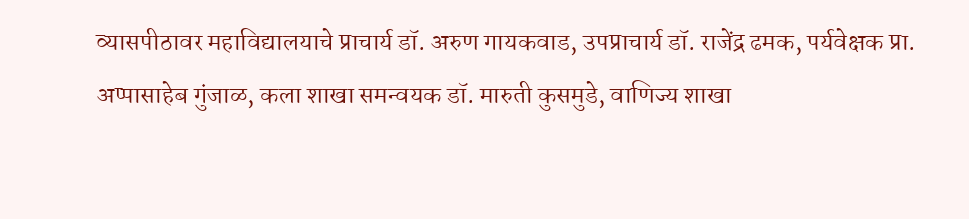व्यासपीठावर महाविद्यालयाचे प्राचार्य डॉ. अरुण गायकवाड, उपप्राचार्य डॉ. राजेंद्र ढमक, पर्यवेक्षक प्रा. अप्पासाहेब गुंजाळ, कला शाखा समन्वयक डॉ. मारुती कुसमुडे, वाणिज्य शाखा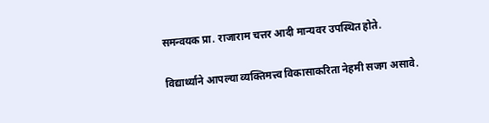समन्वयक प्रा. राजाराम चत्तर आदी मान्यवर उपस्थित होते.

विद्यार्थ्याने आपल्या व्यक्तिमत्त्व विकासाकरिता नेहमी सजग असावे.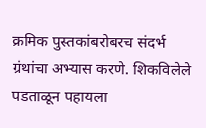क्रमिक पुस्तकांबरोबरच संदर्भ ग्रंथांचा अभ्यास करणे. शिकविलेले पडताळून पहायला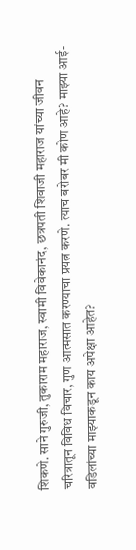शिकणे. साने गुरुजी, तुकाराम महाराज, स्वामी विवेकानंद, छत्रपती शिवाजी महाराज यांच्या जीवन चरित्रातून विविध विचार, गुण आत्मसात करण्याचा प्रयत्न करणे. त्याच बरोबर मी कोण आहे? माझ्या आई-वडिलांच्या माझ्याकडून काय अपेक्षा आहेत?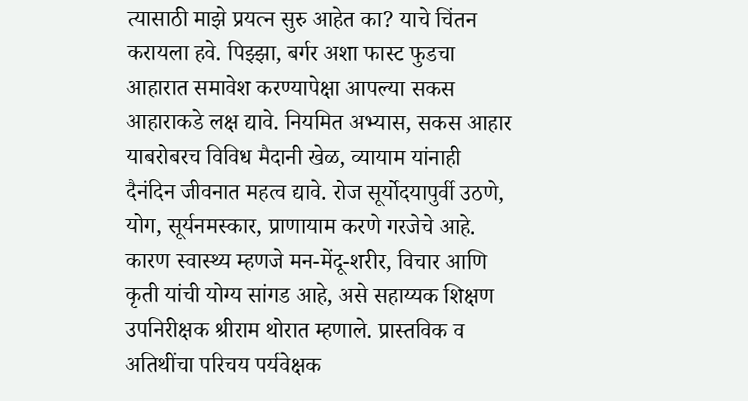त्यासाठी माझे प्रयत्न सुरु आहेत का? याचे चिंतन करायला हवे. पिझ्झा, बर्गर अशा फास्ट फुडचा आहारात समावेश करण्यापेक्षा आपल्या सकस आहाराकडे लक्ष द्यावे. नियमित अभ्यास, सकस आहार याबरोबरच विविध मैदानी खेळ, व्यायाम यांनाही दैनंदिन जीवनात महत्व द्यावे. रोज सूर्योदयापुर्वी उठणे, योग, सूर्यनमस्कार, प्राणायाम करणे गरजेचे आहे. कारण स्वास्थ्य म्हणजे मन-मेंदू-शरीर, विचार आणि कृती यांची योग्य सांगड आहे, असे सहाय्यक शिक्षण उपनिरीक्षक श्रीराम थोरात म्हणाले. प्रास्तविक व अतिथींचा परिचय पर्यवेक्षक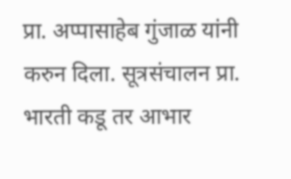प्रा. अप्पासाहेब गुंजाळ यांनी करुन दिला. सूत्रसंचालन प्रा. भारती कडू तर आभार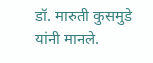डॉ. मारुती कुसमुडे यांनी मानले.